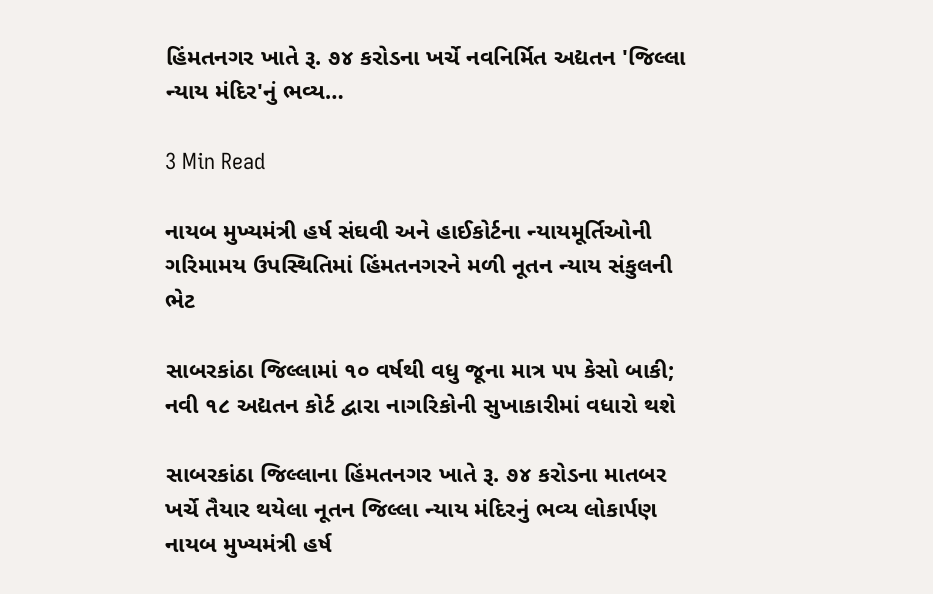હિંમતનગર ખાતે રૂ. ૭૪ કરોડના ખર્ચે નવનિર્મિત અદ્યતન 'જિલ્લા ન્યાય મંદિર'નું ભવ્ય…

3 Min Read

નાયબ મુખ્યમંત્રી હર્ષ સંઘવી અને હાઈકોર્ટના ન્યાયમૂર્તિઓની ગરિમામય ઉપસ્થિતિમાં હિંમતનગરને મળી નૂતન ન્યાય સંકુલની ભેટ

સાબરકાંઠા જિલ્લામાં ૧૦ વર્ષથી વધુ જૂના માત્ર ૫૫ કેસો બાકી; નવી ૧૮ અદ્યતન કોર્ટ દ્વારા નાગરિકોની સુખાકારીમાં વધારો થશે

સાબરકાંઠા જિલ્લાના હિંમતનગર ખાતે રૂ. ૭૪ કરોડના માતબર ખર્ચે તૈયાર થયેલા નૂતન જિલ્લા ન્યાય મંદિરનું ભવ્ય લોકાર્પણ નાયબ મુખ્યમંત્રી હર્ષ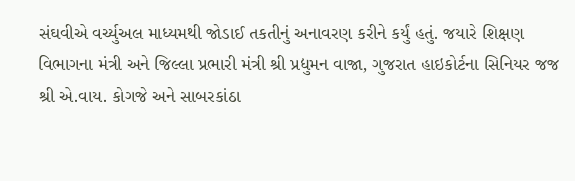સંઘવીએ વર્ચ્યુઅલ માધ્યમથી જોડાઈ તકતીનું અનાવરણ કરીને કર્યું હતું. જયારે શિક્ષણ વિભાગના મંત્રી અને જિલ્લા પ્રભારી મંત્રી શ્રી પ્રદ્યુમન વાજા, ગુજરાત હાઇકોર્ટના સિનિયર જજ શ્રી એ.વાય. કોગજે અને સાબરકાંઠા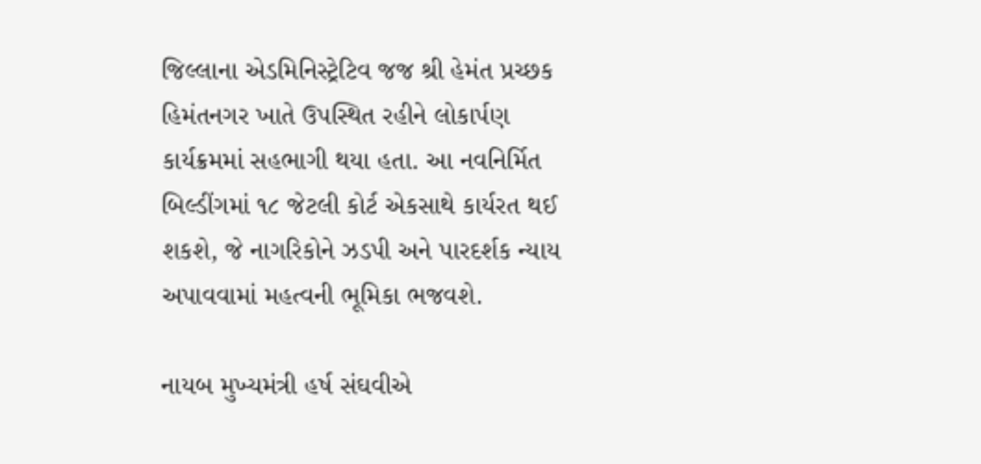જિલ્લાના એડમિનિસ્ટ્રેટિવ જજ શ્રી હેમંત પ્રચ્છક હિમંતનગર ખાતે ઉપસ્થિત રહીને લોકાર્પણ કાર્યક્રમમાં સહભાગી થયા હતા. આ નવનિર્મિત બિલ્ડીંગમાં ૧૮ જેટલી કોર્ટ એકસાથે કાર્યરત થઈ શકશે, જે નાગરિકોને ઝડપી અને પારદર્શક ન્યાય અપાવવામાં મહત્વની ભૂમિકા ભજવશે.

નાયબ મુખ્યમંત્રી હર્ષ સંઘવીએ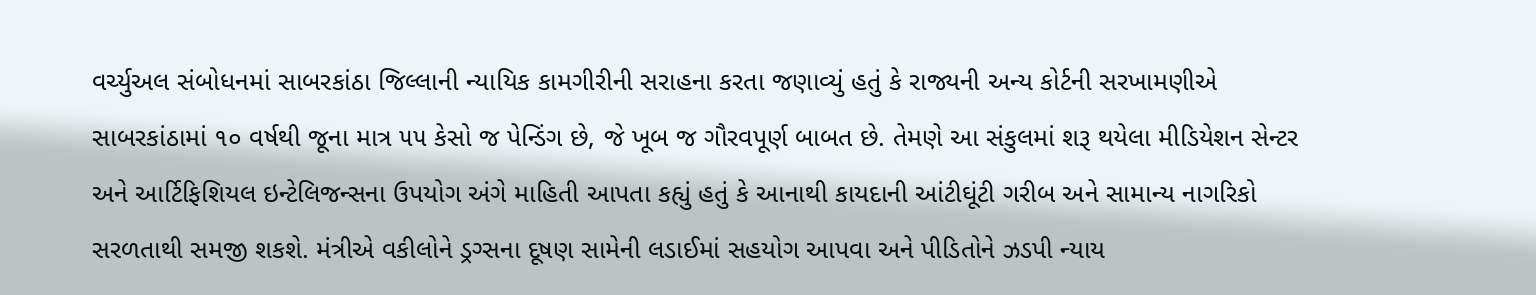વર્ચ્યુઅલ સંબોધનમાં સાબરકાંઠા જિલ્લાની ન્યાયિક કામગીરીની સરાહના કરતા જણાવ્યું હતું કે રાજ્યની અન્ય કોર્ટની સરખામણીએ સાબરકાંઠામાં ૧૦ વર્ષથી જૂના માત્ર ૫૫ કેસો જ પેન્ડિંગ છે, જે ખૂબ જ ગૌરવપૂર્ણ બાબત છે. તેમણે આ સંકુલમાં શરૂ થયેલા મીડિયેશન સેન્ટર અને આર્ટિફિશિયલ ઇન્ટેલિજન્સના ઉપયોગ અંગે માહિતી આપતા કહ્યું હતું કે આનાથી કાયદાની આંટીઘૂંટી ગરીબ અને સામાન્ય નાગરિકો સરળતાથી સમજી શકશે. મંત્રીએ વકીલોને ડ્રગ્સના દૂષણ સામેની લડાઈમાં સહયોગ આપવા અને પીડિતોને ઝડપી ન્યાય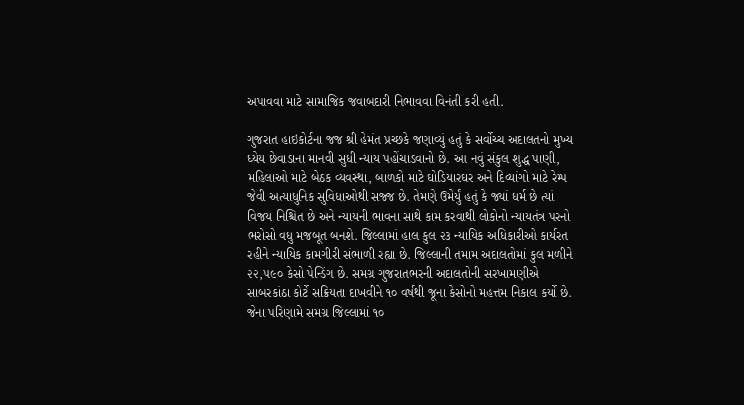અપાવવા માટે સામાજિક જવાબદારી નિભાવવા વિનંતી કરી હતી.

ગુજરાત હાઇકોર્ટના જજ શ્રી હેમંત પ્રચ્છકે જણાવ્યું હતું કે સર્વોચ્ચ અદાલતનો મુખ્ય ધ્યેય છેવાડાના માનવી સુધી ન્યાય પહોંચાડવાનો છે. આ નવું સંકુલ શુદ્ધ પાણી, મહિલાઓ માટે બેઠક વ્યવસ્થા, બાળકો માટે ઘોડિયારઘર અને દિવ્યાંગો માટે રેમ્પ જેવી અત્યાધુનિક સુવિધાઓથી સજ્જ છે. તેમણે ઉમેર્યું હતું કે જ્યાં ધર્મ છે ત્યાં વિજય નિશ્ચિત છે અને ન્યાયની ભાવના સાથે કામ કરવાથી લોકોનો ન્યાયતંત્ર પરનો ભરોસો વધુ મજબૂત બનશે. જિલ્લામાં હાલ કુલ ૨૩ ન્યાયિક અધિકારીઓ કાર્યરત રહીને ન્યાયિક કામગીરી સંભાળી રહ્યા છે. જિલ્લાની તમામ અદાલતોમાં કુલ મળીને ૨૨,૫૯૦ કેસો પેન્ડિંગ છે. સમગ્ર ગુજરાતભરની અદાલતોની સરખામણીએ સાબરકાંઠા કોર્ટે સક્રિયતા દાખવીને ૧૦ વર્ષથી જૂના કેસોનો મહત્તમ નિકાલ કર્યો છે. જેના પરિણામે સમગ્ર જિલ્લામાં ૧૦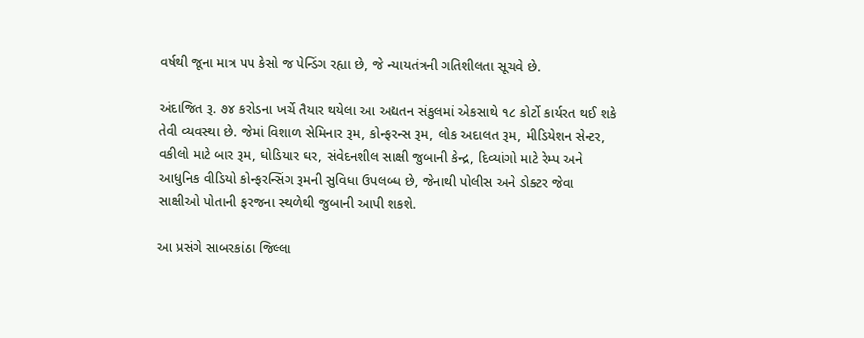વર્ષથી જૂના માત્ર ૫૫ કેસો જ પેન્ડિંગ રહ્યા છે, જે ન્યાયતંત્રની ગતિશીલતા સૂચવે છે.

અંદાજિત રૂ. ૭૪ કરોડના ખર્ચે તૈયાર થયેલા આ અદ્યતન સંકુલમાં એકસાથે ૧૮ કોર્ટો કાર્યરત થઈ શકે તેવી વ્યવસ્થા છે. જેમાં વિશાળ સેમિનાર રૂમ, કોન્ફરન્સ રૂમ, લોક અદાલત રૂમ, મીડિયેશન સેન્ટર, વકીલો માટે બાર રૂમ, ઘોડિયાર ઘર, સંવેદનશીલ સાક્ષી જુબાની કેન્દ્ર, દિવ્યાંગો માટે રેમ્પ અને આધુનિક વીડિયો કોન્ફરન્સિંગ રૂમની સુવિધા ઉપલબ્ધ છે, જેનાથી પોલીસ અને ડોક્ટર જેવા સાક્ષીઓ પોતાની ફરજના સ્થળેથી જુબાની આપી શકશે.

આ પ્રસંગે સાબરકાંઠા જિલ્લા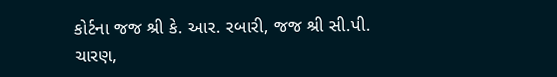કોર્ટના જજ શ્રી કે. આર. રબારી, જજ શ્રી સી.પી. ચારણ,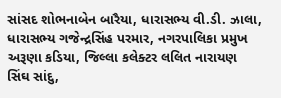સાંસદ શોભનાબેન બારૈયા, ધારાસભ્ય વી.ડી. ઝાલા, ધારાસભ્ય ગજેન્દ્રસિંહ પરમાર, નગરપાલિકા પ્રમુખ અરૂણા કડિયા, જિલ્લા કલેક્ટર લલિત નારાયણ સિંઘ સાંદુ,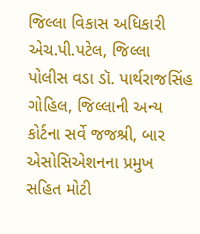જિલ્લા વિકાસ અધિકારી એચ.પી.પટેલ, જિલ્લા પોલીસ વડા ડૉ. પાર્થરાજસિંહ ગોહિલ, જિલ્લાની અન્ય કોર્ટના સર્વે જજશ્રી, બાર એસોસિએશનના પ્રમુખ સહિત મોટી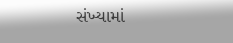સંખ્યામાં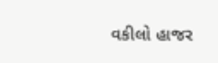વકીલો હાજર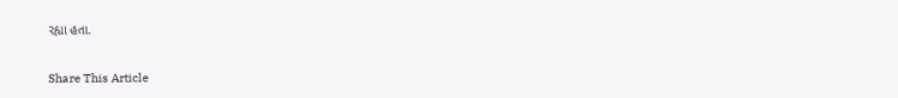રહ્યા હતા.

Share This Article